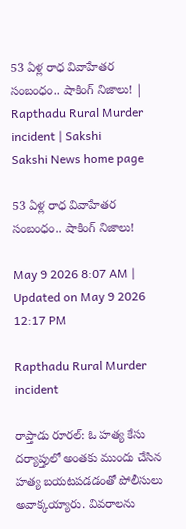53 ఏళ్ల రాధ వివాహేతర సంబంధం.. షాకింగ్ నిజాలు! | Rapthadu Rural Murder incident | Sakshi
Sakshi News home page

53 ఏళ్ల రాధ వివాహేతర సంబంధం.. షాకింగ్ నిజాలు!

May 9 2026 8:07 AM | Updated on May 9 2026 12:17 PM

Rapthadu Rural Murder incident

రాప్తాడు రూరల్‌: ఓ హత్య కేసు దర్యాప్తులో అంతకు ముందు చేసిన హత్య బయటపడడంతో పోలీసులు అవాక్కయ్యారు. వివరాలను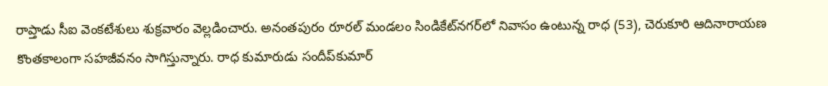రాప్తాడు సీఐ వెంకటేశులు శుక్రవారం వెల్లడించారు. అనంతపురం రూరల్‌ మండలం సిండికేట్‌నగర్‌లో నివాసం ఉంటున్న రాధ (53), చెరుకూరి ఆదినారాయణ కొంతకాలంగా సహజీవనం సాగిస్తున్నారు. రాధ కుమారుడు సందీప్‌కుమార్‌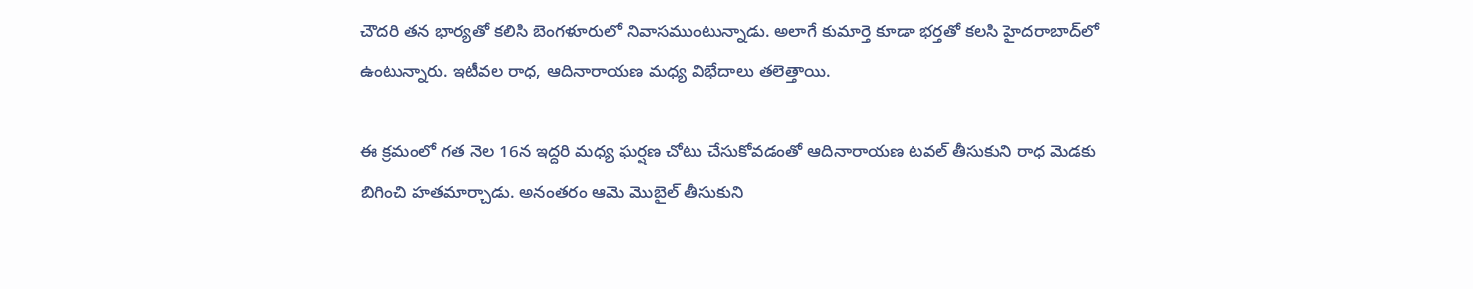చౌదరి తన భార్యతో కలిసి బెంగళూరులో నివాసముంటున్నాడు. అలాగే కుమార్తె కూడా భర్తతో కలసి హైదరాబాద్‌లో ఉంటున్నారు. ఇటీవల రాధ, ఆదినారాయణ మధ్య విభేదాలు తలెత్తాయి.

ఈ క్రమంలో గత నెల 16న ఇద్దరి మధ్య ఘర్షణ చోటు చేసుకోవడంతో ఆదినారాయణ టవల్‌ తీసుకుని రాధ మెడకు బిగించి హతమార్చాడు. అనంతరం ఆమె మొబైల్‌ తీసుకుని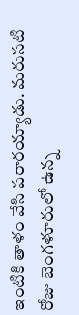ఇంటికి తాళం వేసి పరారయ్యాడు. మరుసటి రోజు బెంగళూరులో ఉన్న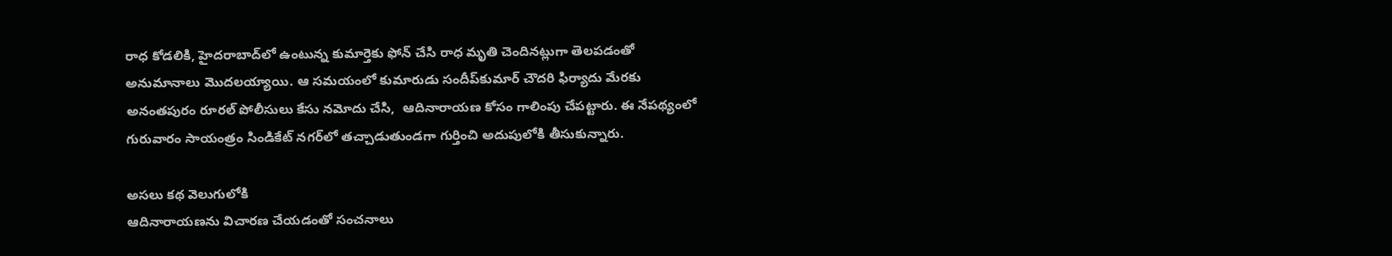రాధ కోడలికి, హైదరాబాద్‌లో ఉంటున్న కుమార్తెకు ఫోన్‌ చేసి రాధ మృతి చెందినట్లుగా తెలపడంతో అనుమానాలు మొదలయ్యాయి. ఆ సమయంలో కుమారుడు సందీప్‌కుమార్‌ చౌదరి ఫిర్యాదు మేరకు అనంతపురం రూరల్‌ పోలీసులు కేసు నమోదు చేసి,  ఆదినారాయణ కోసం గాలింపు చేపట్టారు. ఈ నేపథ్యంలో గురువారం సాయంత్రం సిండికేట్‌ నగర్‌లో తచ్చాడుతుండగా గుర్తించి అదుపులోకి తీసుకున్నారు.

అసలు కథ వెలుగులోకి
ఆదినారాయణను విచారణ చేయడంతో సంచనాలు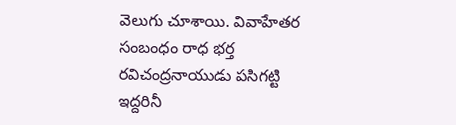వెలుగు చూశాయి. వివాహేతర సంబంధం రాధ భర్త రవిచంద్రనాయుడు పసిగట్టి ఇద్దరినీ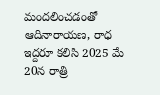మందలించడంతో  ఆదినారాయణ, రాధ ఇద్దరూ కలిసి 2025 మే 20న రాత్రి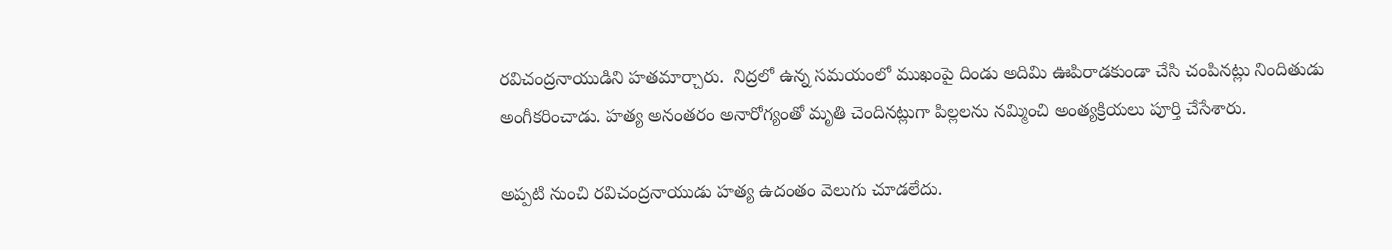రవిచంద్రనాయుడిని హతమార్చారు.  నిద్రలో ఉన్న సమయంలో ముఖంపై దిండు అదిమి ఊపిరాడకుండా చేసి చంపినట్లు నిందితుడు అంగీకరించాడు. హత్య అనంతరం అనారోగ్యంతో మృతి చెందినట్లుగా పిల్లలను నమ్మించి అంత్యక్రియలు పూర్తి చేసేశారు.

అప్పటి నుంచి రవిచంద్రనాయుడు హత్య ఉదంతం వెలుగు చూడలేదు.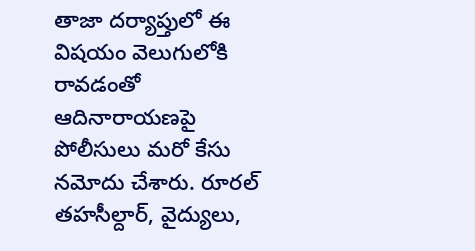తాజా దర్యాప్తులో ఈ విషయం వెలుగులోకి రావడంతో ఆదినారాయణపై పోలీసులు మరో కేసు నమోదు చేశారు. రూరల్‌ తహసీల్దార్, వైద్యులు,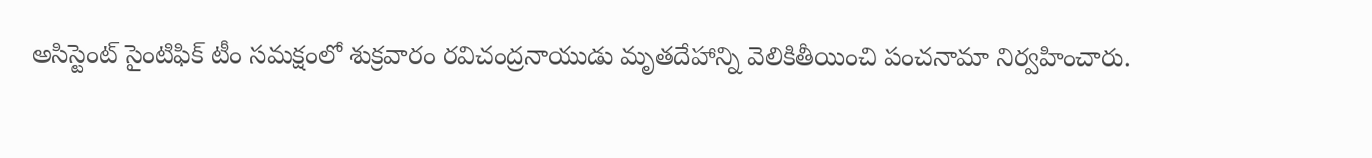అసిస్టెంట్‌ సైంటిఫిక్‌ టీం సమక్షంలో శుక్రవారం రవిచంద్రనాయుడు మృతదేహాన్ని వెలికితీయించి పంచనామా నిర్వహించారు.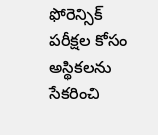ఫోరెన్సిక్‌ పరీక్షల కోసం అస్థికలను సేకరించి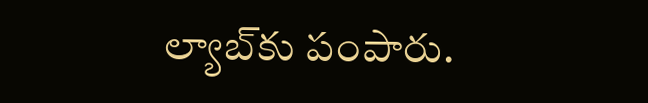ల్యాబ్‌కు పంపారు.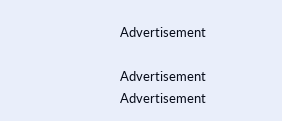Advertisement

Advertisement
Advertisement